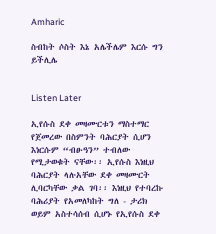Amharic

ስብከት ሶስት እኔ አሌችሌም እርሱ ግን ይችሊሌ


Listen Later

ኢየሱስ ደቀ መዛሙርቱን ማስተማር የጀመረው በስምንት ባሕርያት ሲሆን እነርሱም “ብፁዓን” ተብለው የሚታወቁት ናቸው፡፡ ኢየሱስ እነዚህ ባሕርያት ላሉአቸው ደቀ መዛሙርት ሊባርካቸው ቃል ገባ፡፡ እነዚህ የተባረኩ ባሕሪያት የአመለካከት ግለ - ታሪክ ወይም አስተሳሰብ ሲሆኑ የኢየሱስ ደቀ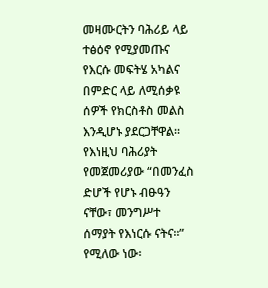መዛሙርትን ባሕሪይ ላይ ተፅዕኖ የሚያመጡና የእርሱ መፍትሄ አካልና በምድር ላይ ለሚሰቃዩ ሰዎች የክርስቶስ መልስ እንዲሆኑ ያደርጋቸዋል፡፡ የእነዚህ ባሕሪያት የመጀመሪያው “በመንፈስ ድሆች የሆኑ ብፁዓን ናቸው፣ መንግሥተ ሰማያት የእነርሱ ናትና፡፡” የሚለው ነው፡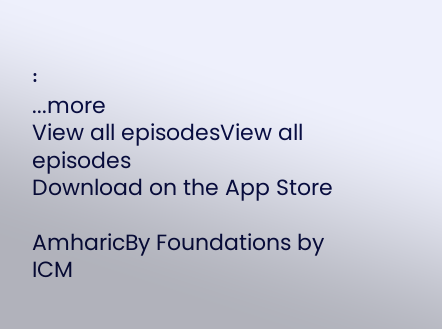፡
...more
View all episodesView all episodes
Download on the App Store

AmharicBy Foundations by ICM